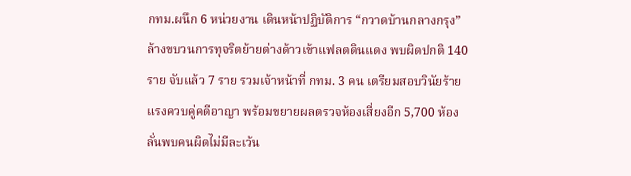กทม.ผนึก 6 หน่วยงาน เดินหน้าปฏิบัติการ “กวาดบ้านกลางกรุง” ล้างขบวนการทุจริตย้ายต่างด้าวเข้าแฟลตดินแดง พบผิดปกติ 140 ราย จับแล้ว 7 ราย รวมเจ้าหน้าที่ กทม. 3 คน เตรียมสอบวินัยร้ายแรงควบคู่คดีอาญา พร้อมขยายผลตรวจห้องเสี่ยงอีก 5,700 ห้อง ลั่นพบคนผิดไม่มีละเว้น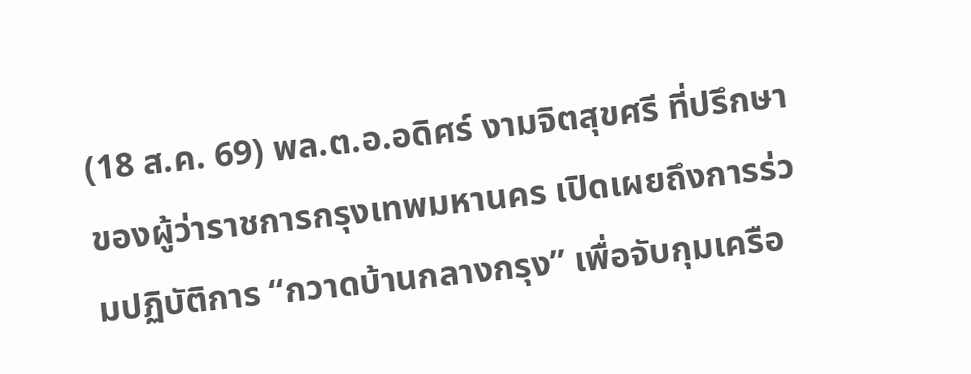(18 ส.ค. 69) พล.ต.อ.อดิศร์ งามจิตสุขศรี ที่ปรึกษาของผู้ว่าราชการกรุงเทพมหานคร เปิดเผยถึงการร่วมปฏิบัติการ “กวาดบ้านกลางกรุง” เพื่อจับกุมเครือ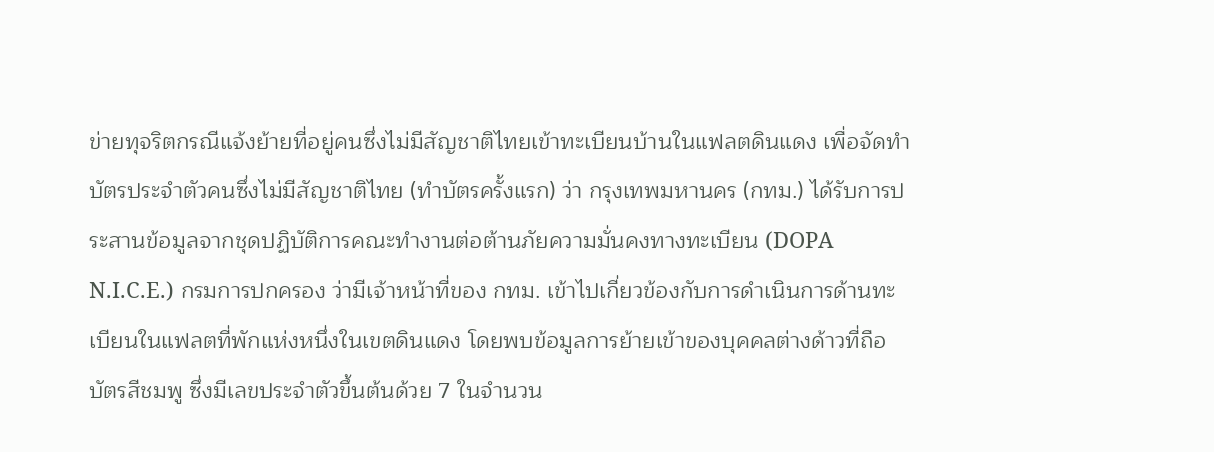ข่ายทุจริตกรณีแจ้งย้ายที่อยู่คนซึ่งไม่มีสัญชาติไทยเข้าทะเบียนบ้านในแฟลตดินแดง เพื่อจัดทำบัตรประจำตัวคนซึ่งไม่มีสัญชาติไทย (ทำบัตรครั้งแรก) ว่า กรุงเทพมหานคร (กทม.) ได้รับการประสานข้อมูลจากชุดปฏิบัติการคณะทำงานต่อต้านภัยความมั่นคงทางทะเบียน (DOPA N.I.C.E.) กรมการปกครอง ว่ามีเจ้าหน้าที่ของ กทม. เข้าไปเกี่ยวข้องกับการดำเนินการด้านทะเบียนในแฟลตที่พักแห่งหนึ่งในเขตดินแดง โดยพบข้อมูลการย้ายเข้าของบุคคลต่างด้าวที่ถือบัตรสีชมพู ซึ่งมีเลขประจำตัวขึ้นต้นด้วย 7 ในจำนวน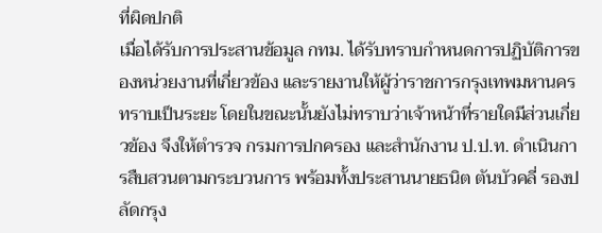ที่ผิดปกติ
เมื่อได้รับการประสานข้อมูล กทม. ได้รับทราบกำหนดการปฏิบัติการของหน่วยงานที่เกี่ยวข้อง และรายงานให้ผู้ว่าราชการกรุงเทพมหานครทราบเป็นระยะ โดยในขณะนั้นยังไม่ทราบว่าเจ้าหน้าที่รายใดมีส่วนเกี่ยวข้อง จึงให้ตำรวจ กรมการปกครอง และสำนักงาน ป.ป.ท. ดำเนินการสืบสวนตามกระบวนการ พร้อมทั้งประสานนายธนิต ตันบัวคลี่ รองปลัดกรุง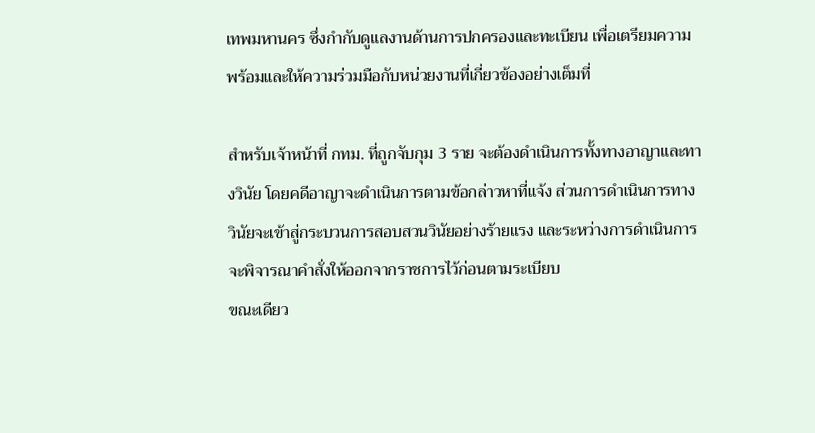เทพมหานคร ซึ่งกำกับดูแลงานด้านการปกครองและทะเบียน เพื่อเตรียมความพร้อมและให้ความร่วมมือกับหน่วยงานที่เกี่ยวข้องอย่างเต็มที่

สำหรับเจ้าหน้าที่ กทม. ที่ถูกจับกุม 3 ราย จะต้องดำเนินการทั้งทางอาญาและทางวินัย โดยคดีอาญาจะดำเนินการตามข้อกล่าวหาที่แจ้ง ส่วนการดำเนินการทางวินัยจะเข้าสู่กระบวนการสอบสวนวินัยอย่างร้ายแรง และระหว่างการดำเนินการจะพิจารณาคำสั่งให้ออกจากราชการไว้ก่อนตามระเบียบ
ขณะเดียว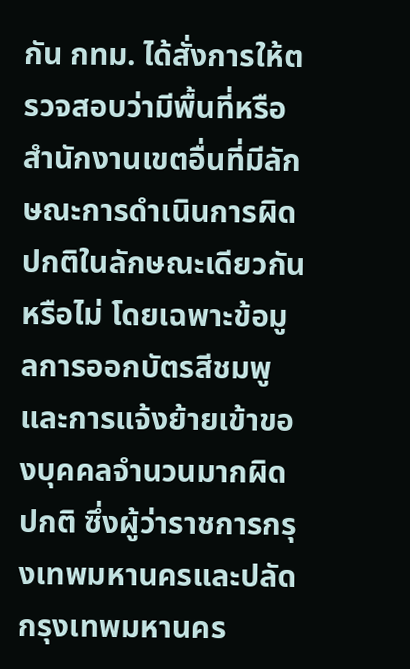กัน กทม. ได้สั่งการให้ตรวจสอบว่ามีพื้นที่หรือสำนักงานเขตอื่นที่มีลักษณะการดำเนินการผิดปกติในลักษณะเดียวกันหรือไม่ โดยเฉพาะข้อมูลการออกบัตรสีชมพูและการแจ้งย้ายเข้าของบุคคลจำนวนมากผิดปกติ ซึ่งผู้ว่าราชการกรุงเทพมหานครและปลัดกรุงเทพมหานคร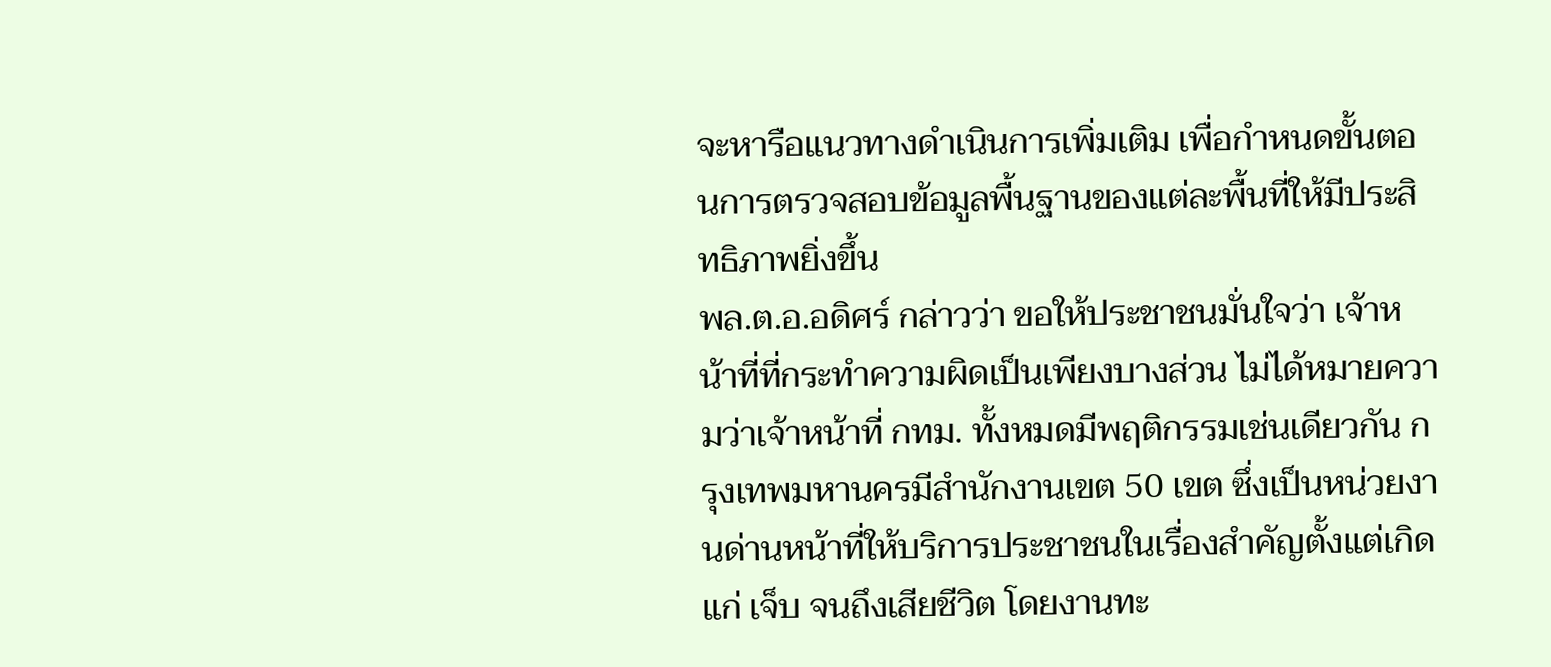จะหารือแนวทางดำเนินการเพิ่มเติม เพื่อกำหนดขั้นตอนการตรวจสอบข้อมูลพื้นฐานของแต่ละพื้นที่ให้มีประสิทธิภาพยิ่งขึ้น
พล.ต.อ.อดิศร์ กล่าวว่า ขอให้ประชาชนมั่นใจว่า เจ้าหน้าที่ที่กระทำความผิดเป็นเพียงบางส่วน ไม่ได้หมายความว่าเจ้าหน้าที่ กทม. ทั้งหมดมีพฤติกรรมเช่นเดียวกัน กรุงเทพมหานครมีสำนักงานเขต 50 เขต ซึ่งเป็นหน่วยงานด่านหน้าที่ให้บริการประชาชนในเรื่องสำคัญตั้งแต่เกิด แก่ เจ็บ จนถึงเสียชีวิต โดยงานทะ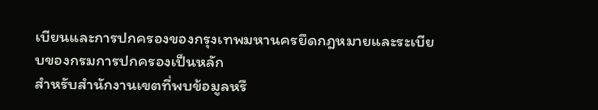เบียนและการปกครองของกรุงเทพมหานครยึดกฎหมายและระเบียบของกรมการปกครองเป็นหลัก
สำหรับสำนักงานเขตที่พบข้อมูลหรื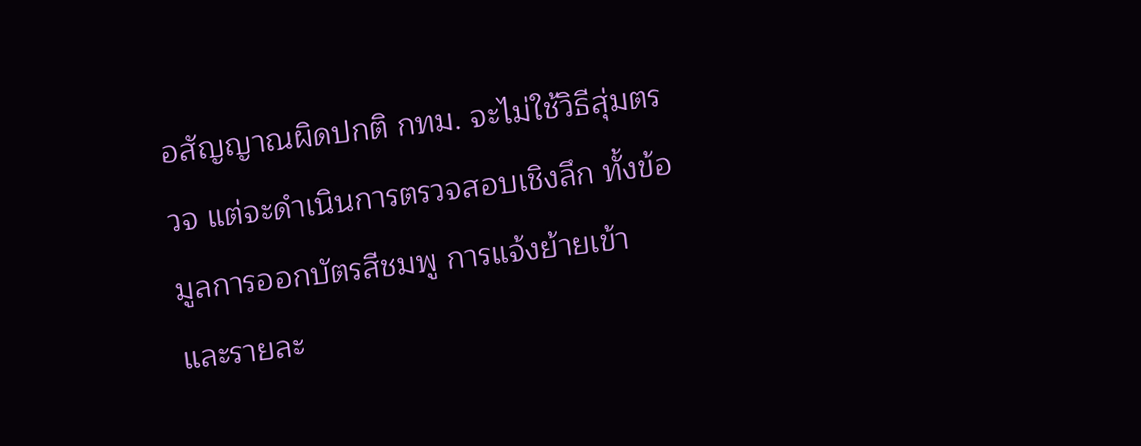อสัญญาณผิดปกติ กทม. จะไม่ใช้วิธีสุ่มตรวจ แต่จะดำเนินการตรวจสอบเชิงลึก ทั้งข้อมูลการออกบัตรสีชมพู การแจ้งย้ายเข้า และรายละ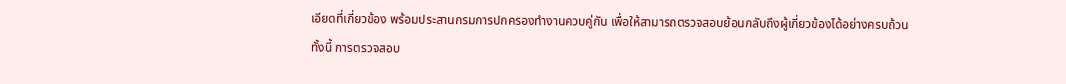เอียดที่เกี่ยวข้อง พร้อมประสานกรมการปกครองทำงานควบคู่กัน เพื่อให้สามารถตรวจสอบย้อนกลับถึงผู้เกี่ยวข้องได้อย่างครบถ้วน
ทั้งนี้ การตรวจสอบ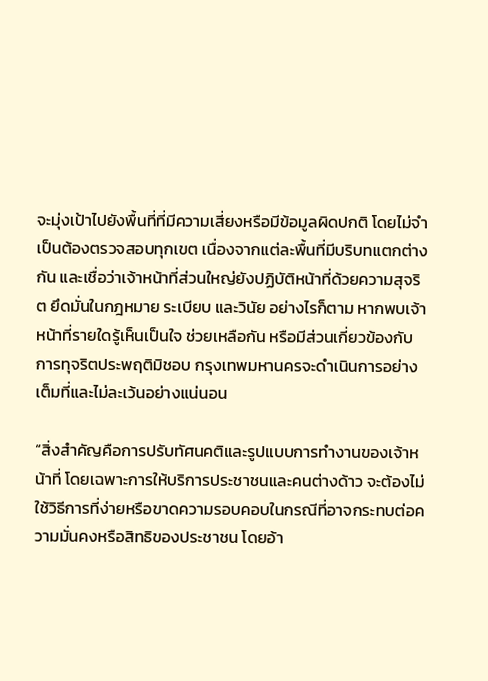จะมุ่งเป้าไปยังพื้นที่ที่มีความเสี่ยงหรือมีข้อมูลผิดปกติ โดยไม่จำเป็นต้องตรวจสอบทุกเขต เนื่องจากแต่ละพื้นที่มีบริบทแตกต่างกัน และเชื่อว่าเจ้าหน้าที่ส่วนใหญ่ยังปฏิบัติหน้าที่ด้วยความสุจริต ยึดมั่นในกฎหมาย ระเบียบ และวินัย อย่างไรก็ตาม หากพบเจ้าหน้าที่รายใดรู้เห็นเป็นใจ ช่วยเหลือกัน หรือมีส่วนเกี่ยวข้องกับการทุจริตประพฤติมิชอบ กรุงเทพมหานครจะดำเนินการอย่างเต็มที่และไม่ละเว้นอย่างแน่นอน

“สิ่งสำคัญคือการปรับทัศนคติและรูปแบบการทำงานของเจ้าหน้าที่ โดยเฉพาะการให้บริการประชาชนและคนต่างด้าว จะต้องไม่ใช้วิธีการที่ง่ายหรือขาดความรอบคอบในกรณีที่อาจกระทบต่อความมั่นคงหรือสิทธิของประชาชน โดยอ้า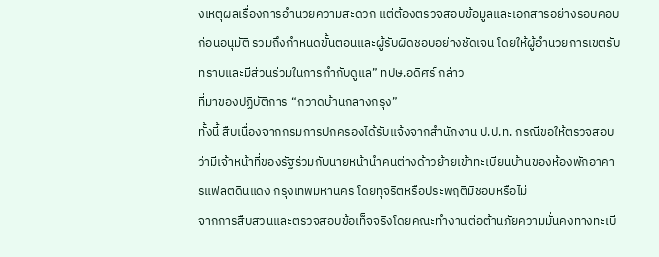งเหตุผลเรื่องการอำนวยความสะดวก แต่ต้องตรวจสอบข้อมูลและเอกสารอย่างรอบคอบก่อนอนุมัติ รวมถึงกำหนดขั้นตอนและผู้รับผิดชอบอย่างชัดเจน โดยให้ผู้อำนวยการเขตรับทราบและมีส่วนร่วมในการกำกับดูแล” ทปษ.อดิศร์ กล่าว
ที่มาของปฏิบัติการ “กวาดบ้านกลางกรุง”
ทั้งนี้ สืบเนื่องจากกรมการปกครองได้รับแจ้งจากสำนักงาน ป.ป.ท. กรณีขอให้ตรวจสอบว่ามีเจ้าหน้าที่ของรัฐร่วมกับนายหน้านำคนต่างด้าวย้ายเข้าทะเบียนบ้านของห้องพักอาคารแฟลตดินแดง กรุงเทพมหานคร โดยทุจริตหรือประพฤติมิชอบหรือไม่
จากการสืบสวนและตรวจสอบข้อเท็จจริงโดยคณะทำงานต่อต้านภัยความมั่นคงทางทะเบี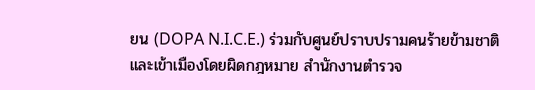ยน (DOPA N.I.C.E.) ร่วมกับศูนย์ปราบปรามคนร้ายข้ามชาติและเข้าเมืองโดยผิดกฎหมาย สำนักงานตำรวจ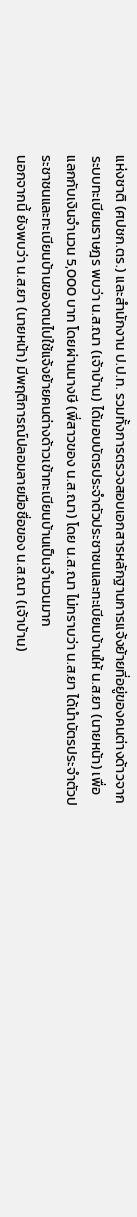แห่งชาติ (ศปชก.ตร.) และสำนักงาน ป.ป.ท. รวมทั้งการตรวจสอบเอกสารหลักฐานการแจ้งย้ายที่อยู่ของคนต่างด้าวจากระบบทะเบียนราษฎร พบว่า น.ส.ณา (เจ้าบ้าน) ได้มอบบัตรประจำตัวประชาชนและทะเบียนบ้านให้ น.ส.ยา (นายหน้า) เพื่อแลกกับเงินจำนวน 5,000 บาท โดยผ่านนางษี (พี่สาวของ น.ส.ณา) โดย น.ส.ณา ไม่ทราบว่า น.ส.ยา ได้นำบัตรประจำตัวประชาชนและทะเบียนบ้านของตนไปใช้แจ้งย้ายคนต่างด้าวเข้าทะเบียนบ้านเป็นจำนวนมาก
นอกจากนี้ ยังพบว่า น.ส.ยา (นายหน้า) มีพฤติการณ์ปลอมลายมือชื่อของ น.ส.ณา (เจ้าบ้าน)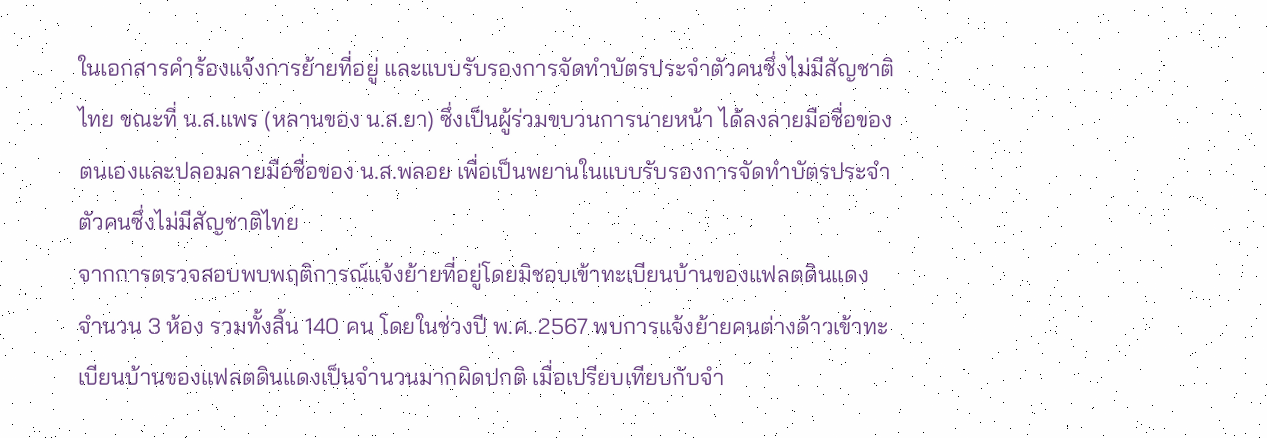ในเอกสารคำร้องแจ้งการย้ายที่อยู่ และแบบรับรองการจัดทำบัตรประจำตัวคนซึ่งไม่มีสัญชาติไทย ขณะที่ น.ส.แพร (หลานของ น.ส.ยา) ซึ่งเป็นผู้ร่วมขบวนการนายหน้า ได้ลงลายมือชื่อของตนเองและปลอมลายมือชื่อของ น.ส.พลอย เพื่อเป็นพยานในแบบรับรองการจัดทำบัตรประจำตัวคนซึ่งไม่มีสัญชาติไทย
จากการตรวจสอบพบพฤติการณ์แจ้งย้ายที่อยู่โดยมิชอบเข้าทะเบียนบ้านของแฟลตดินแดง จำนวน 3 ห้อง รวมทั้งสิ้น 140 คน โดยในช่วงปี พ.ศ. 2567 พบการแจ้งย้ายคนต่างด้าวเข้าทะเบียนบ้านของแฟลตดินแดงเป็นจำนวนมากผิดปกติ เมื่อเปรียบเทียบกับจำ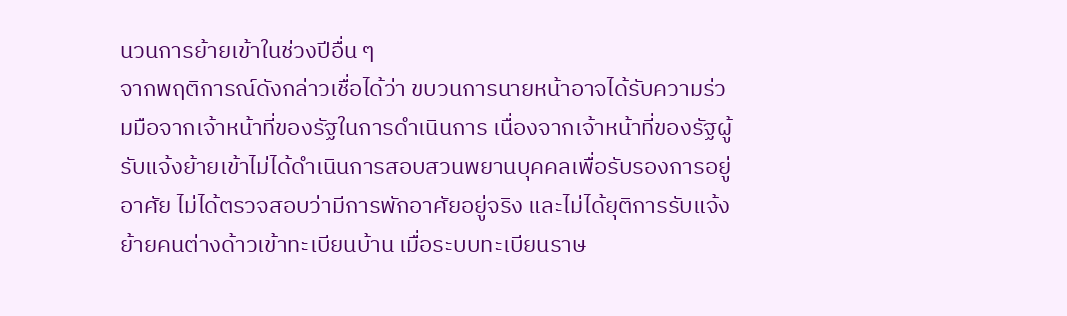นวนการย้ายเข้าในช่วงปีอื่น ๆ
จากพฤติการณ์ดังกล่าวเชื่อได้ว่า ขบวนการนายหน้าอาจได้รับความร่วมมือจากเจ้าหน้าที่ของรัฐในการดำเนินการ เนื่องจากเจ้าหน้าที่ของรัฐผู้รับแจ้งย้ายเข้าไม่ได้ดำเนินการสอบสวนพยานบุคคลเพื่อรับรองการอยู่อาศัย ไม่ได้ตรวจสอบว่ามีการพักอาศัยอยู่จริง และไม่ได้ยุติการรับแจ้งย้ายคนต่างด้าวเข้าทะเบียนบ้าน เมื่อระบบทะเบียนราษ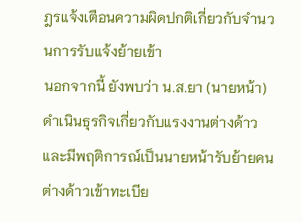ฎรแจ้งเตือนความผิดปกติเกี่ยวกับจำนวนการรับแจ้งย้ายเข้า
นอกจากนี้ ยังพบว่า น.ส.ยา (นายหน้า) ดำเนินธุรกิจเกี่ยวกับแรงงานต่างด้าวและมีพฤติการณ์เป็นนายหน้ารับย้ายคนต่างด้าวเข้าทะเบีย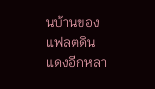นบ้านของแฟลตดินแดงอีกหลา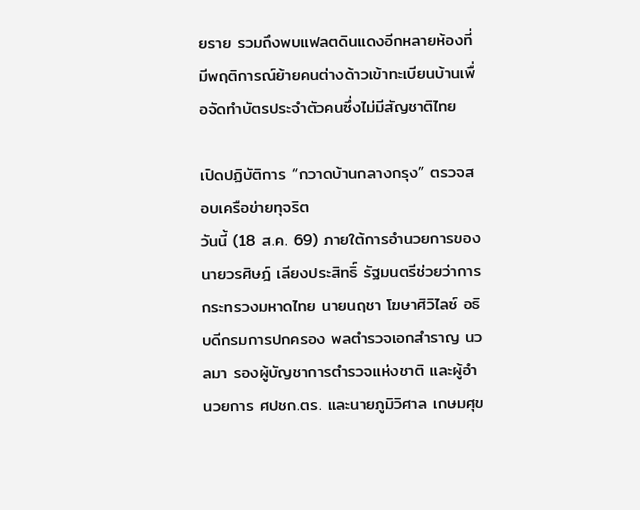ยราย รวมถึงพบแฟลตดินแดงอีกหลายห้องที่มีพฤติการณ์ย้ายคนต่างด้าวเข้าทะเบียนบ้านเพื่อจัดทำบัตรประจำตัวคนซึ่งไม่มีสัญชาติไทย

เปิดปฏิบัติการ “กวาดบ้านกลางกรุง” ตรวจสอบเครือข่ายทุจริต
วันนี้ (18 ส.ค. 69) ภายใต้การอำนวยการของนายวรศิษฎ์ เลียงประสิทธิ์ รัฐมนตรีช่วยว่าการกระทรวงมหาดไทย นายนฤชา โฆษาศิวิไลซ์ อธิบดีกรมการปกครอง พลตำรวจเอกสำราญ นวลมา รองผู้บัญชาการตำรวจแห่งชาติ และผู้อำนวยการ ศปชก.ตร. และนายภูมิวิศาล เกษมศุข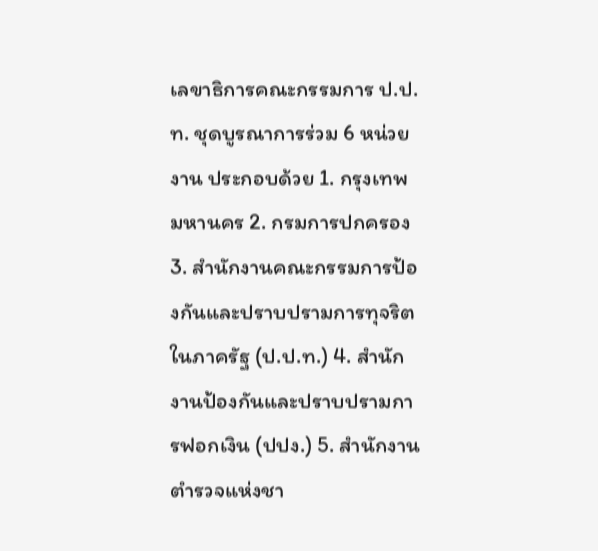เลขาธิการคณะกรรมการ ป.ป.ท. ชุดบูรณาการร่วม 6 หน่วยงาน ประกอบด้วย 1. กรุงเทพมหานคร 2. กรมการปกครอง 3. สำนักงานคณะกรรมการป้องกันและปราบปรามการทุจริตในภาครัฐ (ป.ป.ท.) 4. สำนักงานป้องกันและปราบปรามการฟอกเงิน (ปปง.) 5. สำนักงานตำรวจแห่งชา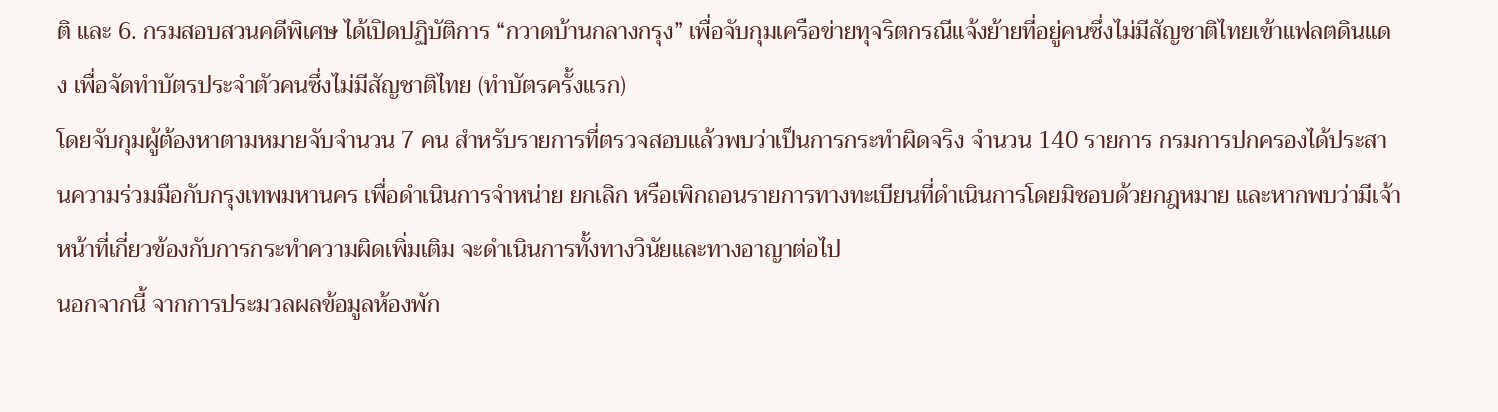ติ และ 6. กรมสอบสวนคดีพิเศษ ได้เปิดปฏิบัติการ “กวาดบ้านกลางกรุง” เพื่อจับกุมเครือข่ายทุจริตกรณีแจ้งย้ายที่อยู่คนซึ่งไม่มีสัญชาติไทยเข้าแฟลตดินแดง เพื่อจัดทำบัตรประจำตัวคนซึ่งไม่มีสัญชาติไทย (ทำบัตรครั้งแรก)
โดยจับกุมผู้ต้องหาตามหมายจับจำนวน 7 คน สำหรับรายการที่ตรวจสอบแล้วพบว่าเป็นการกระทำผิดจริง จำนวน 140 รายการ กรมการปกครองได้ประสานความร่วมมือกับกรุงเทพมหานคร เพื่อดำเนินการจำหน่าย ยกเลิก หรือเพิกถอนรายการทางทะเบียนที่ดำเนินการโดยมิชอบด้วยกฎหมาย และหากพบว่ามีเจ้าหน้าที่เกี่ยวข้องกับการกระทำความผิดเพิ่มเติม จะดำเนินการทั้งทางวินัยและทางอาญาต่อไป
นอกจากนี้ จากการประมวลผลข้อมูลห้องพัก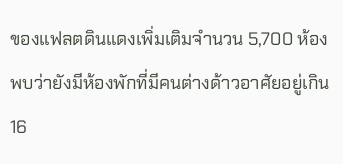ของแฟลตดินแดงเพิ่มเติมจำนวน 5,700 ห้อง พบว่ายังมีห้องพักที่มีคนต่างด้าวอาศัยอยู่เกิน 16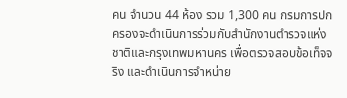คน จำนวน 44 ห้อง รวม 1,300 คน กรมการปกครองจะดำเนินการร่วมกับสำนักงานตำรวจแห่งชาติและกรุงเทพมหานคร เพื่อตรวจสอบข้อเท็จจริง และดำเนินการจำหน่าย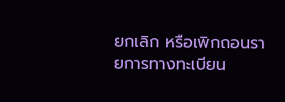ยกเลิก หรือเพิกถอนรายการทางทะเบียน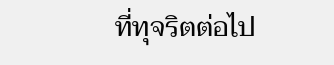ที่ทุจริตต่อไป